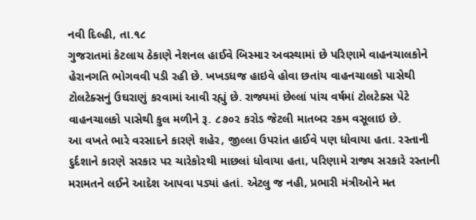નવી દિલ્હી, તા.૧૮
ગુજરાતમાં કેટલાય ઠેકાણે નેશનલ હાઈવે બિસ્માર અવસ્થામાં છે પરિણામે વાહનચાલકોને હેરાનગતિ ભોગવવી પડી રહી છે. ખખડધજ હાઇવે હોવા છતાંય વાહનચાલકો પાસેથી ટોલટેક્સનું ઉઘરાણું કરવામાં આવી રહ્યું છે. રાજ્યમાં છેલ્લાં પાંચ વર્ષમાં ટોલટેક્સ પેટે વાહનચાલકો પાસેથી કુલ મળીને રૂ. ૮૭૦૨ કરોડ જેટલી માતબર રકમ વસૂલાઇ છે.
આ વખતે ભારે વરસાદને કારણે શહેર, જીલ્લા ઉપરાંત હાઈવે પણ ધોવાયા હતા. રસ્તાની દુર્દશાને કારણે સરકાર પર ચારેકોરથી માછલાં ધોવાયા હતા, પરિણામે રાજ્ય સરકારે રસ્તાની મરામતને લઈને આદેશ આપવા પડ્યાં હતાં. એટલુ જ નહી, પ્રભારી મંત્રીઓને મત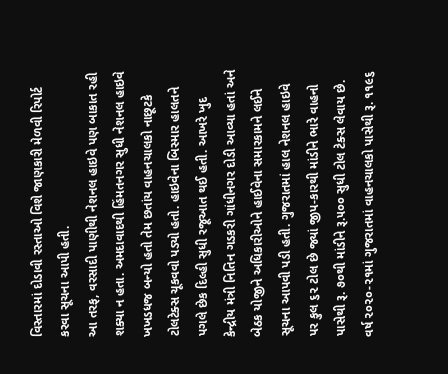વિસ્તારમાં દોડાવી રસ્તાઓ વિશે જાણકારી મેળવી રિપોર્ટ કરવા સૂચના આપી હતી.
આ તરફ, વરસાદી પાણીથી નેશનલ હાઇવે પણ બાકાત રહી શક્યા ન હતા. અમદાવાદથી હિંમતનગર સુધી નેશનલ હાઇવે ખખડધજ બન્યો હતો તેમ છતાંય વાહનચાલકો નાછૂટકે ટોલટેક્સ ચૂકવવો પડ્યો હતો. હાઇવેના બિસ્માર હાલતને પગલે છેક દિલ્હી સુધી રજૂઆત થઈ હતી. આખરે ખુદ કેન્દ્રીય મંત્રી નિતિન ગડકરી ગાંધીનગર દોડી આવ્યા હતાં અને બેઠક યોજીને અધિકારીઓને હાઈવેના સમારકામને લઈને સૂચના આપવી પડી હતી. ગુજરાતમાં હાલ નેશનલ હાઇવે પર કુલ ૬૨ ટોલ છે જ્યાં જીપ-કારથી માંડીને ભારે વાહનો પાસેથી રૂ. ૭૦થી માંડીને રૂ.૫૦૦ સુધી ટોલ ટેક્સ લેવાય છે. વર્ષ ૨૦૨૦-૨૧માં ગુજરાતમાં વાહનચાલકો પાસેથી રૂ. ૧૧૯૬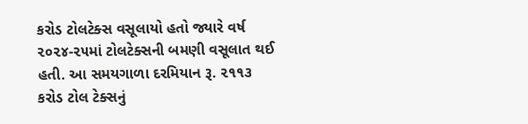કરોડ ટોલટેક્સ વસૂલાયો હતો જ્યારે વર્ષ ૨૦૨૪-૨૫માં ટોલટેક્સની બમણી વસૂલાત થઈ હતી. આ સમયગાળા દરમિયાન રૂ. ૨૧૧૩ કરોડ ટોલ ટેક્સનું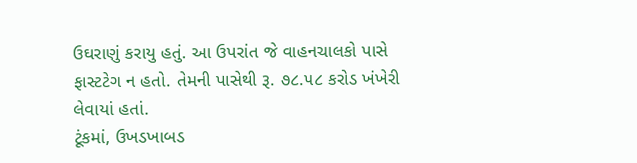ઉઘરાણું કરાયુ હતું. આ ઉપરાંત જે વાહનચાલકો પાસે ફાસ્ટટેગ ન હતો. તેમની પાસેથી રૂ. ૭૮.૫૮ કરોડ ખંખેરી લેવાયાં હતાં.
ટૂંકમાં, ઉખડખાબડ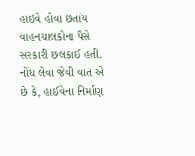હાઇવે હોવા છતાંય વાહનચાલકોના પૈસે સરકારી છલકાઈ હતી. નોંધ લેવા જેવી વાત એ છે કે, હાઈવેના નિર્માણ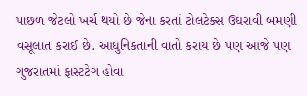પાછળ જેટલો ખર્ચ થયો છે જેના કરતાં ટોલટેક્સ ઉઘરાવી બમણી વસૂલાત કરાઈ છે. આધુનિકતાની વાતો કરાય છે પણ આજે પણ ગુજરાતમાં ફાસ્ટટેગ હોવા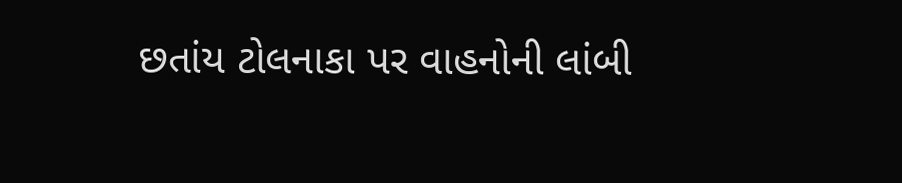છતાંય ટોલનાકા પર વાહનોની લાંબી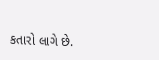કતારો લાગે છે.